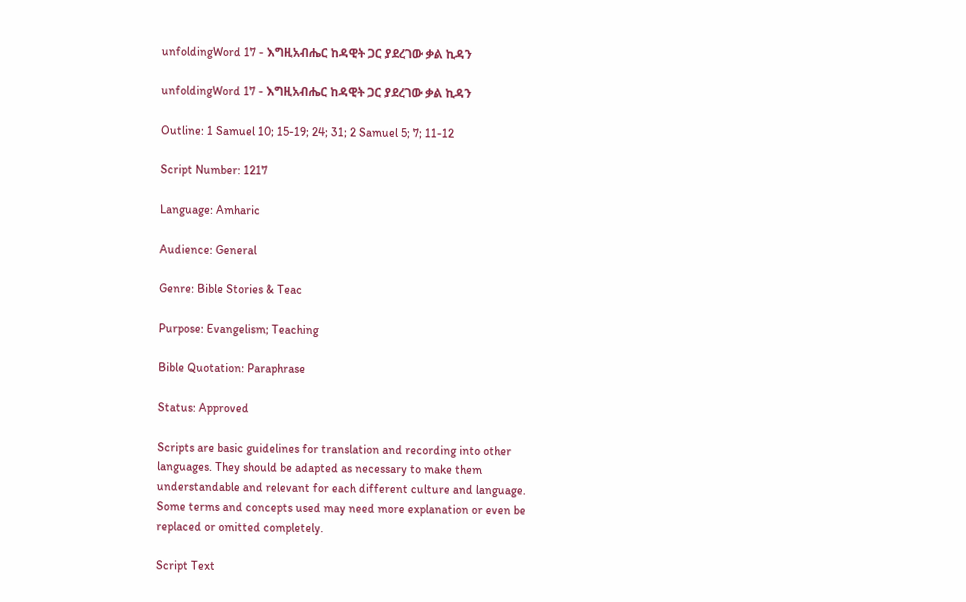unfoldingWord 17 - እግዚአብሔር ከዳዊት ጋር ያደረገው ቃል ኪዳን

unfoldingWord 17 - እግዚአብሔር ከዳዊት ጋር ያደረገው ቃል ኪዳን

Outline: 1 Samuel 10; 15-19; 24; 31; 2 Samuel 5; 7; 11-12

Script Number: 1217

Language: Amharic

Audience: General

Genre: Bible Stories & Teac

Purpose: Evangelism; Teaching

Bible Quotation: Paraphrase

Status: Approved

Scripts are basic guidelines for translation and recording into other languages. They should be adapted as necessary to make them understandable and relevant for each different culture and language. Some terms and concepts used may need more explanation or even be replaced or omitted completely.

Script Text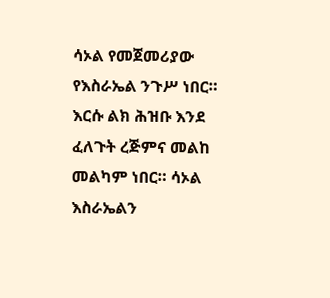ሳኦል የመጀመሪያው የእስራኤል ንጉሥ ነበር። እርሱ ልክ ሕዝቡ እንደ ፈለጉት ረጅምና መልከ መልካም ነበር። ሳኦል እስራኤልን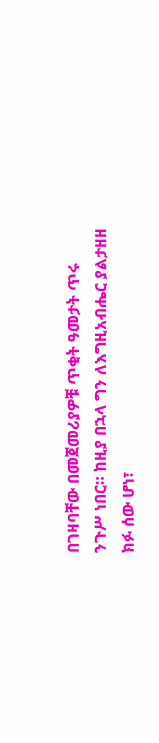በገዛባቸው በመጀመሪያዎቹ ጥቂት ዓመታት ጥሩ ንጉሥ ነበር። ከዚያ በኋላ ግን ለእግዚአብሔር ያልታዘዘ ክፉ ሰው ሆነ፣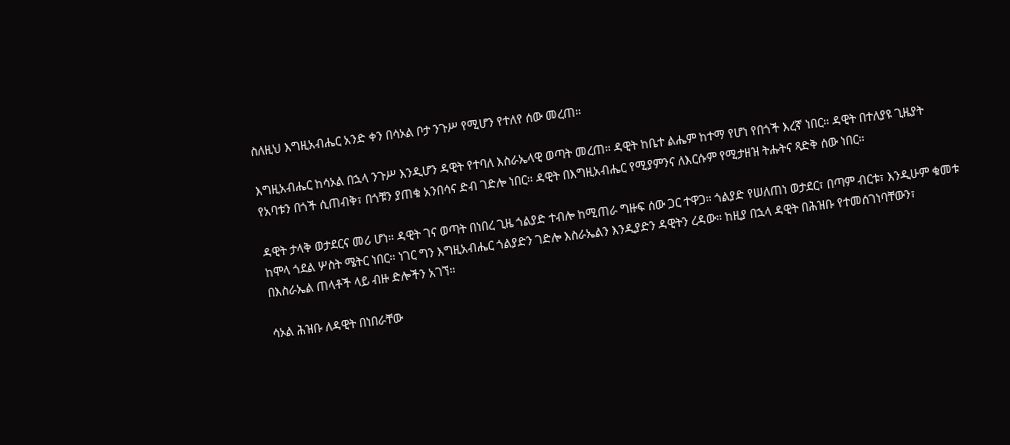ስለዚህ እግዚአብሔር አንድ ቀን በሳኦል ቦታ ንጉሥ የሚሆን የተለየ ሰው መረጠ።

እግዚአብሔር ከሳኦል በኋላ ንጉሥ እንዲሆን ዳዊት የተባለ እስራኤላዊ ወጣት መረጠ። ዳዊት ከቤተ ልሔም ከተማ የሆነ የበጎች እረኛ ነበር። ዳዊት በተለያዩ ጊዜያት የአባቱን በጎች ሲጠብቅ፣ በጎቹን ያጠቁ አንበሳና ድብ ገድሎ ነበር። ዳዊት በእግዚአብሔር የሚያምንና ለእርሱም የሚታዘዝ ትሑትና ጻድቅ ሰው ነበር።

ዳዊት ታላቅ ወታደርና መሪ ሆነ። ዳዊት ገና ወጣት በነበረ ጊዜ ጎልያድ ተብሎ ከሚጠራ ግዙፍ ሰው ጋር ተዋጋ። ጎልያድ የሠለጠነ ወታደር፣ በጣም ብርቱ፣ እንዲሁም ቁመቱ ከሞላ ጎደል ሦስት ሜትር ነበር። ነገር ግን እግዚአብሔር ጎልያድን ገድሎ እስራኤልን እንዲያድን ዳዊትን ረዳው። ከዚያ በኋላ ዳዊት በሕዝቡ የተመሰገነባቸውን፣ በእስራኤል ጠላቶች ላይ ብዙ ድሎችን አገኘ።

ሳኦል ሕዝቡ ለዳዊት በነበራቸው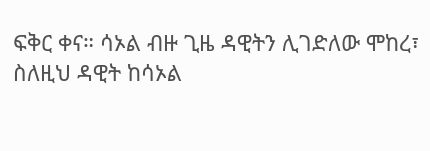ፍቅር ቀና። ሳኦል ብዙ ጊዜ ዳዊትን ሊገድለው ሞከረ፣ ስለዚህ ዳዊት ከሳኦል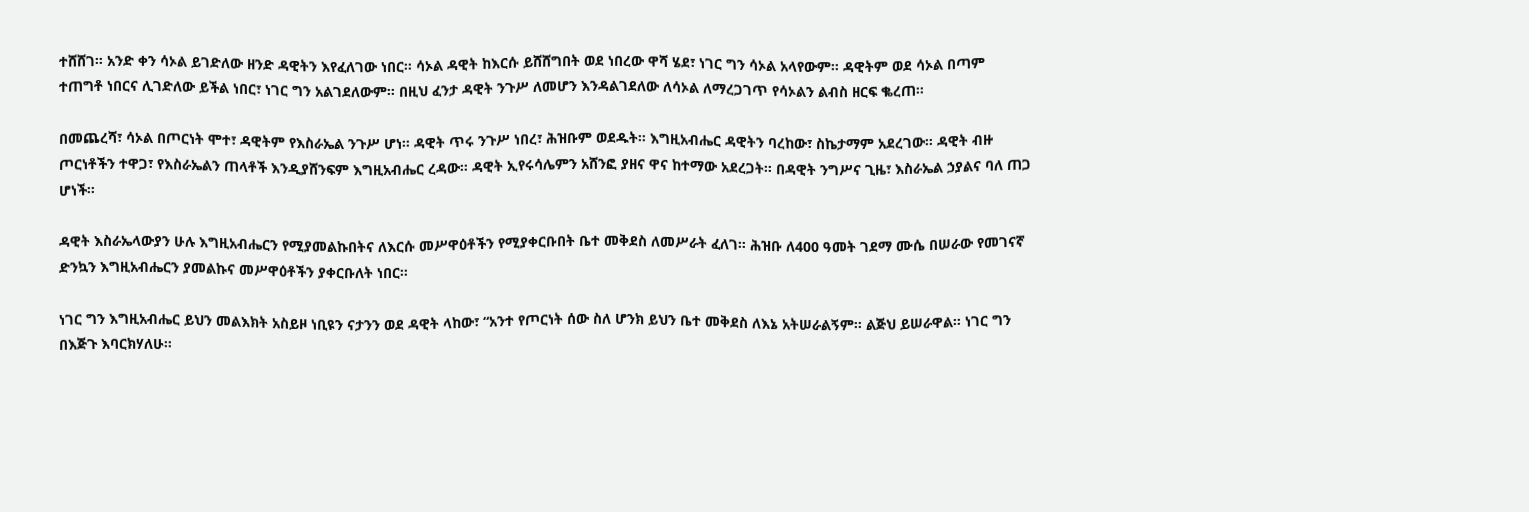ተሸሸገ። አንድ ቀን ሳኦል ይገድለው ዘንድ ዳዊትን እየፈለገው ነበር። ሳኦል ዳዊት ከእርሱ ይሸሸግበት ወደ ነበረው ዋሻ ሄደ፣ ነገር ግን ሳኦል አላየውም። ዳዊትም ወደ ሳኦል በጣም ተጠግቶ ነበርና ሊገድለው ይችል ነበር፣ ነገር ግን አልገደለውም። በዚህ ፈንታ ዳዊት ንጉሥ ለመሆን እንዳልገደለው ለሳኦል ለማረጋገጥ የሳኦልን ልብስ ዘርፍ ቈረጠ።

በመጨረሻ፣ ሳኦል በጦርነት ሞተ፣ ዳዊትም የእስራኤል ንጉሥ ሆነ። ዳዊት ጥሩ ንጉሥ ነበረ፣ ሕዝቡም ወደዱት። እግዚአብሔር ዳዊትን ባረከው፣ ስኬታማም አደረገው። ዳዊት ብዙ ጦርነቶችን ተዋጋ፣ የእስራኤልን ጠላቶች እንዲያሸንፍም እግዚአብሔር ረዳው። ዳዊት ኢየሩሳሌምን አሸንፎ ያዘና ዋና ከተማው አደረጋት። በዳዊት ንግሥና ጊዜ፣ እስራኤል ኃያልና ባለ ጠጋ ሆነች።

ዳዊት እስራኤላውያን ሁሉ እግዚአብሔርን የሚያመልኩበትና ለእርሱ መሥዋዕቶችን የሚያቀርቡበት ቤተ መቅደስ ለመሥራት ፈለገ። ሕዝቡ ለ400 ዓመት ገደማ ሙሴ በሠራው የመገናኛ ድንኳን እግዚአብሔርን ያመልኩና መሥዋዕቶችን ያቀርቡለት ነበር።

ነገር ግን እግዚአብሔር ይህን መልእክት አስይዞ ነቢዩን ናታንን ወደ ዳዊት ላከው፣ “አንተ የጦርነት ሰው ስለ ሆንክ ይህን ቤተ መቅደስ ለእኔ አትሠራልኝም። ልጅህ ይሠራዋል። ነገር ግን በእጅጉ እባርክሃለሁ።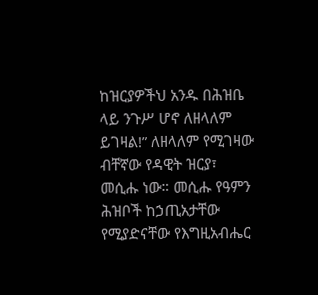ከዝርያዎችህ አንዱ በሕዝቤ ላይ ንጉሥ ሆኖ ለዘላለም ይገዛል!” ለዘላለም የሚገዛው ብቸኛው የዳዊት ዝርያ፣ መሲሑ ነው። መሲሑ የዓምን ሕዝቦች ከኃጢአታቸው የሚያድናቸው የእግዚአብሔር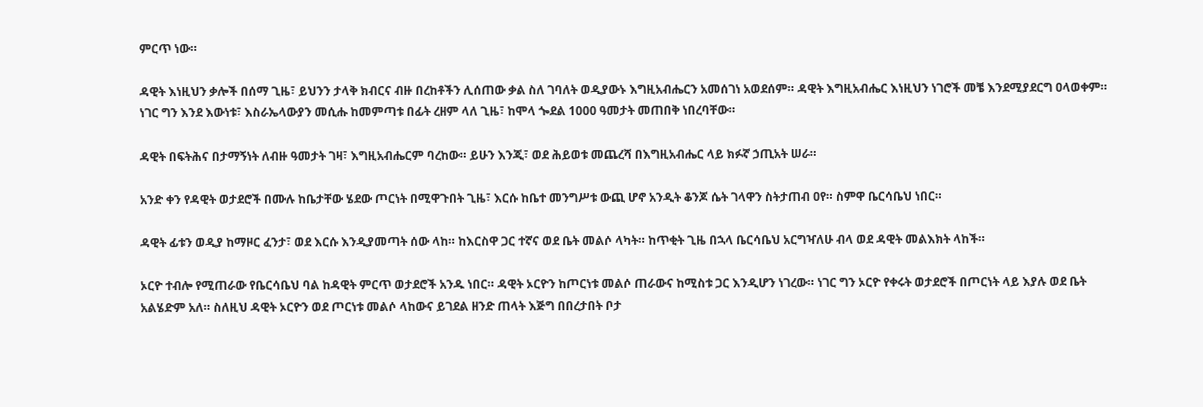ምርጥ ነው።

ዳዊት እነዚህን ቃሎች በሰማ ጊዜ፣ ይህንን ታላቅ ክብርና ብዙ በረከቶችን ሊሰጠው ቃል ስለ ገባለት ወዲያውኑ እግዚአብሔርን አመሰገነ አወደሰም። ዳዊት እግዚአብሔር እነዚህን ነገሮች መቼ እንደሚያደርግ ዐላወቀም። ነገር ግን እንደ እውነቱ፣ እስራኤላውያን መሲሑ ከመምጣቱ በፊት ረዘም ላለ ጊዜ፣ ከሞላ ጐደል 1000 ዓመታት መጠበቅ ነበረባቸው።

ዳዊት በፍትሕና በታማኝነት ለብዙ ዓመታት ገዛ፣ እግዚአብሔርም ባረከው። ይሁን እንጂ፣ ወደ ሕይወቱ መጨረሻ በእግዚአብሔር ላይ ክፉኛ ኃጢአት ሠራ።

አንድ ቀን የዳዊት ወታደሮች በሙሉ ከቤታቸው ሄደው ጦርነት በሚዋጉበት ጊዜ፣ እርሱ ከቤተ መንግሥቱ ውጪ ሆኖ አንዲት ቆንጆ ሴት ገላዋን ስትታጠብ ዐየ። ስምዋ ቤርሳቤህ ነበር።

ዳዊት ፊቱን ወዲያ ከማዞር ፈንታ፣ ወደ እርሱ እንዲያመጣት ሰው ላከ። ከእርስዋ ጋር ተኛና ወደ ቤት መልሶ ላካት። ከጥቂት ጊዜ በኋላ ቤርሳቤህ አርግዣለሁ ብላ ወደ ዳዊት መልእክት ላከች።

ኦርዮ ተብሎ የሚጠራው የቤርሳቤህ ባል ከዳዊት ምርጥ ወታደሮች አንዱ ነበር። ዳዊት ኦርዮን ከጦርነቱ መልሶ ጠራውና ከሚስቱ ጋር እንዲሆን ነገረው። ነገር ግን ኦርዮ የቀሩት ወታደሮች በጦርነት ላይ እያሉ ወደ ቤት አልሄድም አለ። ስለዚህ ዳዊት ኦርዮን ወደ ጦርነቱ መልሶ ላከውና ይገደል ዘንድ ጠላት እጅግ በበረታበት ቦታ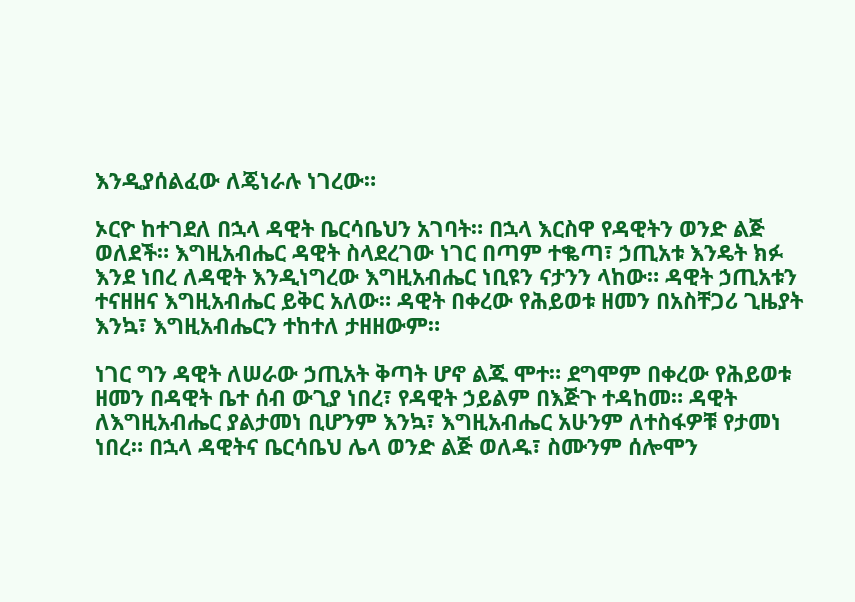እንዲያሰልፈው ለጄነራሉ ነገረው።

ኦርዮ ከተገደለ በኋላ ዳዊት ቤርሳቤህን አገባት። በኋላ እርስዋ የዳዊትን ወንድ ልጅ ወለደች። እግዚአብሔር ዳዊት ስላደረገው ነገር በጣም ተቈጣ፣ ኃጢአቱ እንዴት ክፉ እንደ ነበረ ለዳዊት እንዲነግረው እግዚአብሔር ነቢዩን ናታንን ላከው። ዳዊት ኃጢአቱን ተናዘዘና እግዚአብሔር ይቅር አለው። ዳዊት በቀረው የሕይወቱ ዘመን በአስቸጋሪ ጊዜያት እንኳ፣ እግዚአብሔርን ተከተለ ታዘዘውም።

ነገር ግን ዳዊት ለሠራው ኃጢአት ቅጣት ሆኖ ልጁ ሞተ። ደግሞም በቀረው የሕይወቱ ዘመን በዳዊት ቤተ ሰብ ውጊያ ነበረ፣ የዳዊት ኃይልም በእጅጉ ተዳከመ። ዳዊት ለእግዚአብሔር ያልታመነ ቢሆንም እንኳ፣ እግዚአብሔር አሁንም ለተስፋዎቹ የታመነ ነበረ። በኋላ ዳዊትና ቤርሳቤህ ሌላ ወንድ ልጅ ወለዱ፣ ስሙንም ሰሎሞን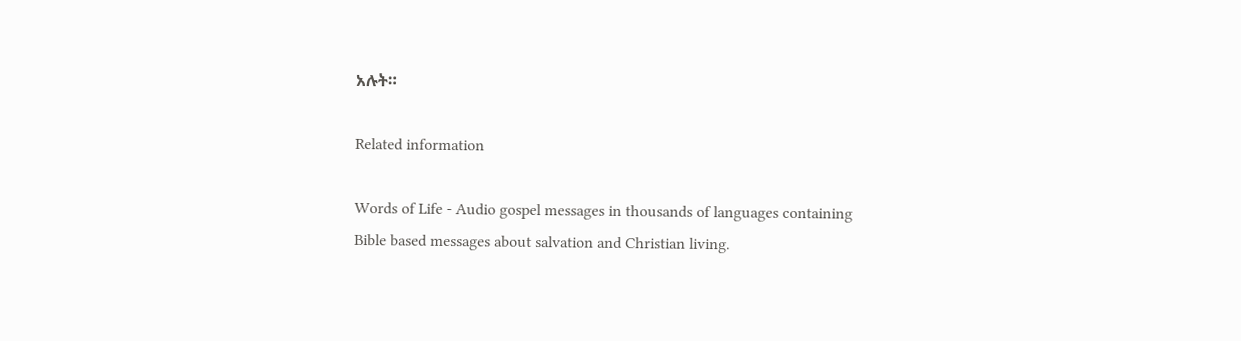አሉት።

Related information

Words of Life - Audio gospel messages in thousands of languages containing Bible based messages about salvation and Christian living.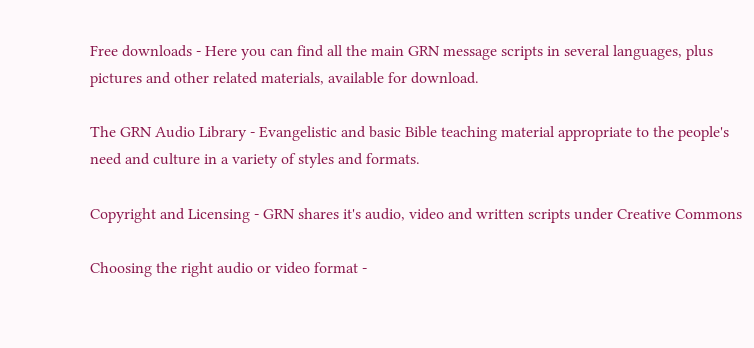Free downloads - Here you can find all the main GRN message scripts in several languages, plus pictures and other related materials, available for download.

The GRN Audio Library - Evangelistic and basic Bible teaching material appropriate to the people's need and culture in a variety of styles and formats.

Copyright and Licensing - GRN shares it's audio, video and written scripts under Creative Commons

Choosing the right audio or video format -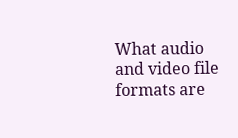What audio and video file formats are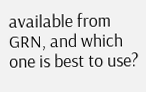available from GRN, and which one is best to use?